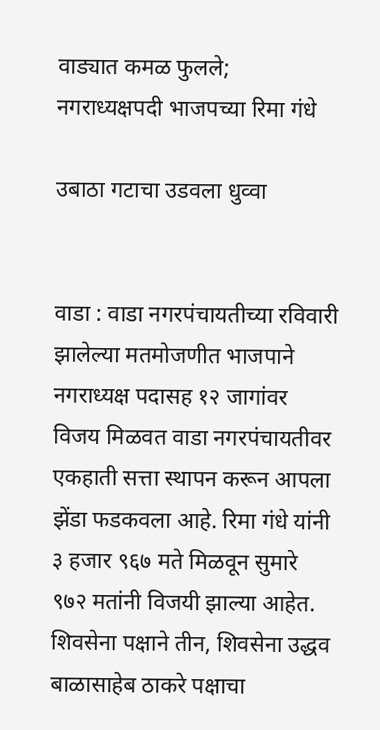वाड्यात कमळ फुलले; नगराध्यक्षपदी भाजपच्या रिमा गंधे

उबाठा गटाचा उडवला धुव्वा


वाडा : वाडा नगरपंचायतीच्या रविवारी झालेल्या मतमोजणीत भाजपाने नगराध्यक्ष पदासह १२ जागांवर विजय मिळवत वाडा नगरपंचायतीवर एकहाती सत्ता स्थापन करून आपला झेंडा फडकवला आहे. रिमा गंधे यांनी ३ हजार ९६७ मते मिळवून सुमारे ९७२ मतांनी विजयी झाल्या आहेत. शिवसेना पक्षाने तीन, शिवसेना उद्धव बाळासाहेब ठाकरे पक्षाचा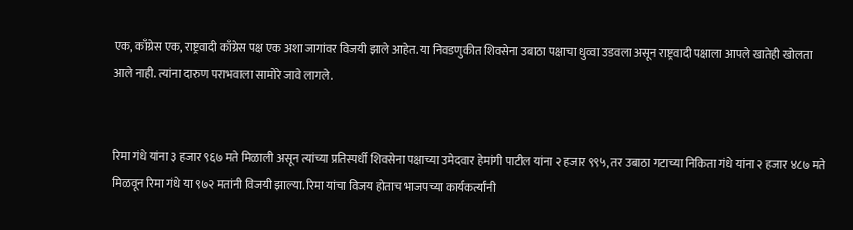एक, काँग्रेस एक, राष्ट्रवादी काँग्रेस पक्ष एक अशा जागांवर विजयी झाले आहेत. या निवडणुकीत शिवसेना उबाठा पक्षाचा धुव्वा उडवला असून राष्ट्रवादी पक्षाला आपले खातेही खोलता आले नाही. त्यांना दारुण पराभवाला सामोरे जावे लागले.


रिमा गंधे यांना ३ हजार ९६७ मते मिळाली असून त्यांच्या प्रतिस्पर्धी शिवसेना पक्षाच्या उमेदवार हेमांगी पाटील यांना २ हजार ९९५, तर उबाठा गटाच्या निकिता गंधे यांना २ हजार ४८७ मते मिळवून रिमा गंधे या ९७२ मतांनी विजयी झाल्या. रिमा यांचा विजय होताच भाजपच्या कार्यकर्त्यांनी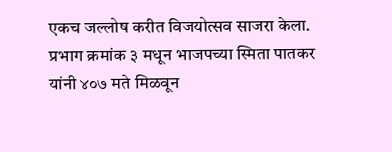एकच जल्लोष करीत विजयोत्सव साजरा केला. प्रभाग क्रमांक ३ मधून भाजपच्या स्मिता पातकर यांनी ४०७ मते मिळवून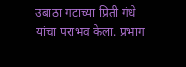उबाठा गटाच्या प्रिती गंधे यांचा पराभव केला. प्रभाग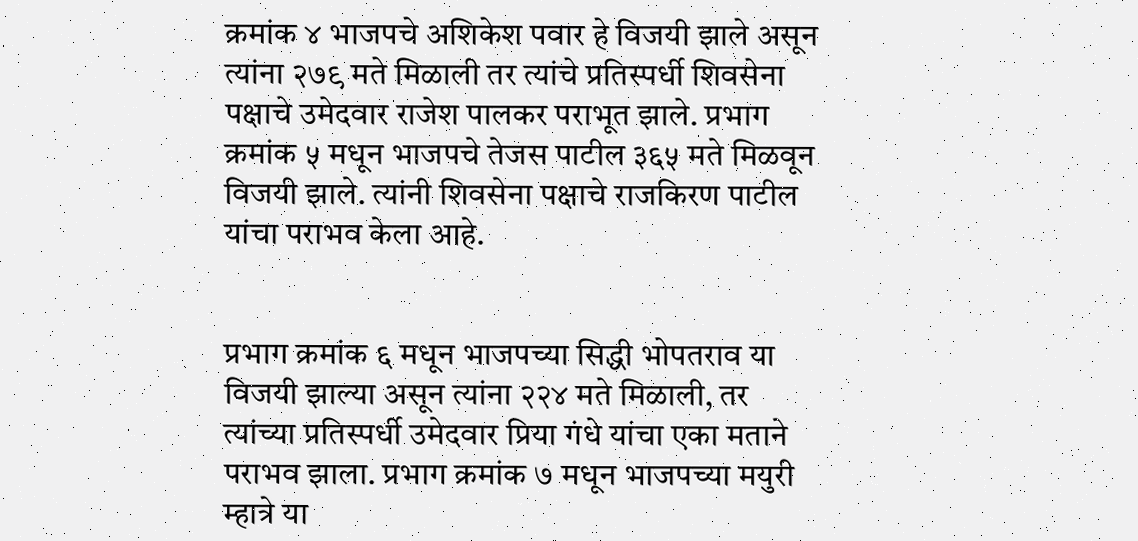क्रमांक ४ भाजपचे अशिकेश पवार हे विजयी झाले असून त्यांना २७९ मते मिळाली तर त्यांचे प्रतिस्पर्धी शिवसेना पक्षाचे उमेदवार राजेश पालकर पराभूत झाले. प्रभाग क्रमांक ५ मधून भाजपचे तेजस पाटील ३६५ मते मिळवून विजयी झाले. त्यांनी शिवसेना पक्षाचे राजकिरण पाटील यांचा पराभव केला आहे.


प्रभाग क्रमांक ६ मधून भाजपच्या सिद्धी भोपतराव या विजयी झाल्या असून त्यांना २२४ मते मिळाली, तर त्यांच्या प्रतिस्पर्धी उमेदवार प्रिया गंधे यांचा एका मताने पराभव झाला. प्रभाग क्रमांक ७ मधून भाजपच्या मयुरी म्हात्रे या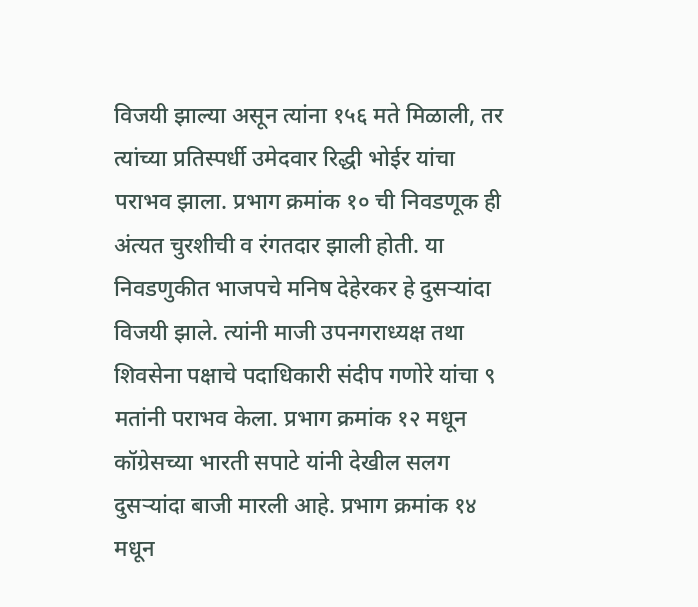विजयी झाल्या असून त्यांना १५६ मते मिळाली, तर त्यांच्या प्रतिस्पर्धी उमेदवार रिद्धी भोईर यांचा पराभव झाला. प्रभाग क्रमांक १० ची निवडणूक ही अंत्यत चुरशीची व रंगतदार झाली होती. या निवडणुकीत भाजपचे मनिष देहेरकर हे दुसऱ्यांदा विजयी झाले. त्यांनी माजी उपनगराध्यक्ष तथा शिवसेना पक्षाचे पदाधिकारी संदीप गणोरे यांचा ९ मतांनी पराभव केला. प्रभाग क्रमांक १२ मधून कॉग्रेसच्या भारती सपाटे यांनी देखील सलग दुसऱ्यांदा बाजी मारली आहे. प्रभाग क्रमांक १४ मधून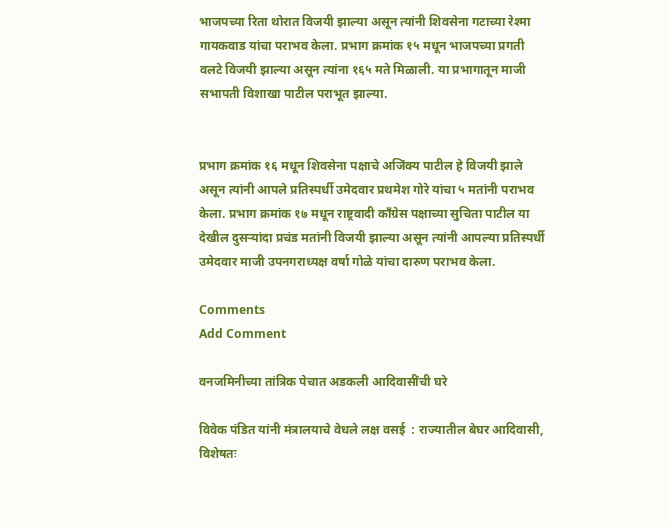भाजपच्या रिता थोरात विजयी झाल्या असून त्यांनी शिवसेना गटाच्या रेश्मा गायकवाड यांचा पराभव केला. प्रभाग क्रमांक १५ मधून भाजपच्या प्रगती वलटे विजयी झाल्या असून त्यांना १६५ मते मिळाली. या प्रभागातून माजी सभापती विशाखा पाटील पराभूत झाल्या.


प्रभाग क्रमांक १६ मधून शिवसेना पक्षाचे अजिंक्य पाटील हे विजयी झाले असून त्यांनी आपले प्रतिस्पर्धी उमेदवार प्रथमेश गोरे यांचा ५ मतांनी पराभव केला. प्रभाग क्रमांक १७ मधून राष्ट्रवादी काँग्रेस पक्षाच्या सुचिता पाटील या देखील दुसऱ्यांदा प्रचंड मतांनी विजयी झाल्या असून त्यांनी आपल्या प्रतिस्पर्धी उमेदवार माजी उपनगराध्यक्ष वर्षा गोळे यांचा दारुण पराभव केला.

Comments
Add Comment

वनजमिनीच्या तांत्रिक पेचात अडकली आदिवासींची घरे

विवेक पंडित यांनी मंत्रालयाचे वेधले लक्ष वसई  : राज्यातील बेघर आदिवासी, विशेषतः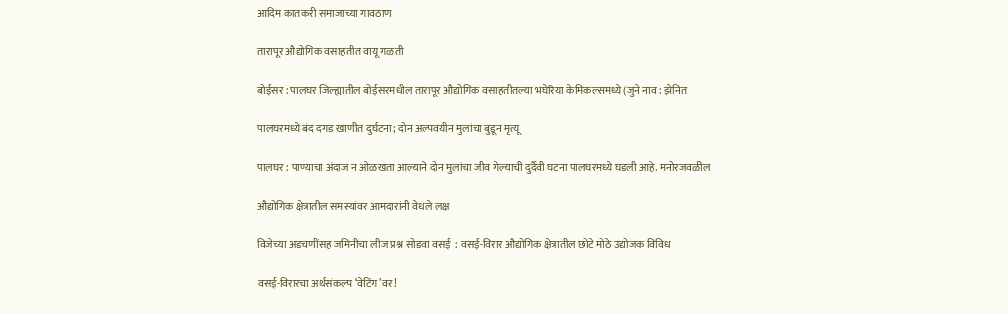आदिम कातकरी समाजाच्या गावठाण

तारापूर औद्योगिक वसाहतीत वायू गळती

बोईसर : पालघर जिल्ह्यातील बोईसरमधील तारापूर औद्योगिक वसाहतीतल्या भघेरिया केमिकल्समध्ये (जुने नाव : झेनित

पालघरमध्ये बंद दगड खाणीत दुर्घटना; दोन अल्पवयीन मुलांचा बुडून मृत्यू

पालघर : पाण्याचा अंदाज न ओळखता आल्याने दोन मुलांचा जीव गेल्याची दुर्दैवी घटना पालघरमध्ये घडली आहे. मनोरजवळील

औद्योगिक क्षेत्रातील समस्यांवर आमदारांनी वेधले लक्ष

विजेच्या अडचणींसह जमिनीचा लीज प्रश्न सोडवा वसई  : वसई-विरार औद्योगिक क्षेत्रातील छोटे मोठे उद्योजक विविध

वसई-विरारचा अर्थसंकल्प ‘वेटिंग’वर!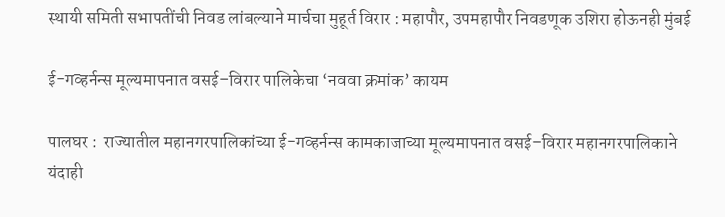स्थायी समिती सभापतींची निवड लांबल्याने मार्चचा मुहूर्त विरार : महापौर, उपमहापौर निवडणूक उशिरा होऊनही मुंबई

ई-गव्हर्नन्स मूल्यमापनात वसई–विरार पालिकेचा ‘नववा क्रमांक’ कायम

पालघर :  राज्यातील महानगरपालिकांच्या ई-गव्हर्नन्स कामकाजाच्या मूल्यमापनात वसई–विरार महानगरपालिकाने यंदाही